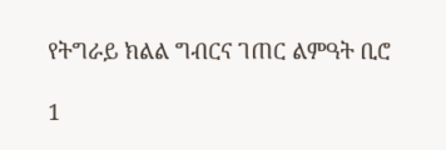የትግራይ ክልል ግብርና ገጠር ልምዓት ቢሮ

1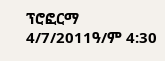ፕሮፎርማ 4/7/2011ዓ/ም 4:30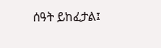ሰዓት ይከፈታል፤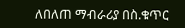ለበለጠ ማብራሪያ በስ.ቁጥር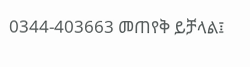0344-403663 መጠየቅ ይቻላል፤